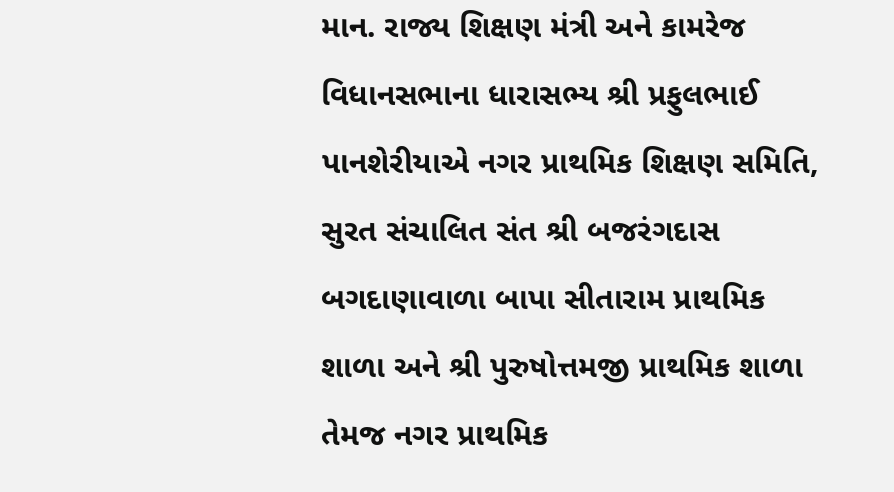માન. રાજ્ય શિક્ષણ મંત્રી અને કામરેજ વિધાનસભાના ધારાસભ્ય શ્રી પ્રફુલભાઈ પાનશેરીયાએ નગર પ્રાથમિક શિક્ષણ સમિતિ, સુરત સંચાલિત સંત શ્રી બજરંગદાસ બગદાણાવાળા બાપા સીતારામ પ્રાથમિક શાળા અને શ્રી પુરુષોત્તમજી પ્રાથમિક શાળા તેમજ નગર પ્રાથમિક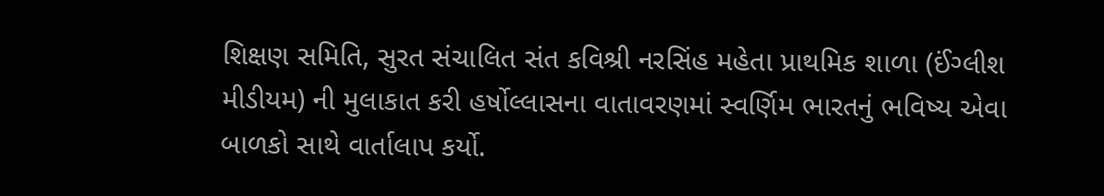શિક્ષણ સમિતિ, સુરત સંચાલિત સંત કવિશ્રી નરસિંહ મહેતા પ્રાથમિક શાળા (ઈંગ્લીશ મીડીયમ) ની મુલાકાત કરી હર્ષોલ્લાસના વાતાવરણમાં સ્વર્ણિમ ભારતનું ભવિષ્ય એવા બાળકો સાથે વાર્તાલાપ કર્યો.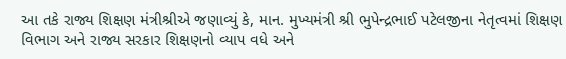આ તકે રાજ્ય શિક્ષણ મંત્રીશ્રીએ જણાવ્યું કે, માન. મુખ્યમંત્રી શ્રી ભુપેન્દ્રભાઈ પટેલજીના નેતૃત્વમાં શિક્ષણ વિભાગ અને રાજ્ય સરકાર શિક્ષણનો વ્યાપ વધે અને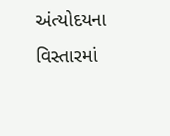અંત્યોદયના વિસ્તારમાં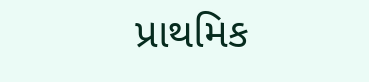પ્રાથમિક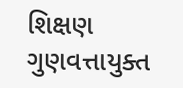શિક્ષણ ગુણવત્તાયુક્ત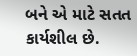બને એ માટે સતત કાર્યશીલ છે.